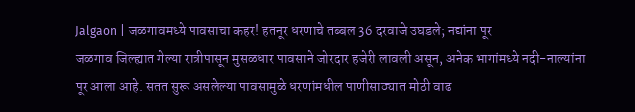Jalgaon | जळगावमध्ये पावसाचा कहर! हतनूर धरणाचे तब्बल 36 दरवाजे उघडले; नद्यांना पूर
जळगाव जिल्ह्यात गेल्या रात्रीपासून मुसळधार पावसाने जोरदार हजेरी लावली असून, अनेक भागांमध्ये नदी-नाल्यांना पूर आला आहे. सतत सुरू असलेल्या पावसामुळे धरणांमधील पाणीसाठ्यात मोठी वाढ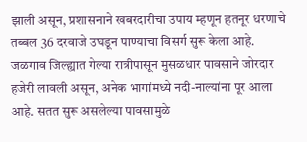झाली असून, प्रशासनाने खबरदारीचा उपाय म्हणून हतनूर धरणाचे तब्बल 36 दरवाजे उघडून पाण्याचा विसर्ग सुरू केला आहे.
जळगाव जिल्ह्यात गेल्या रात्रीपासून मुसळधार पावसाने जोरदार हजेरी लावली असून, अनेक भागांमध्ये नदी-नाल्यांना पूर आला आहे. सतत सुरू असलेल्या पावसामुळे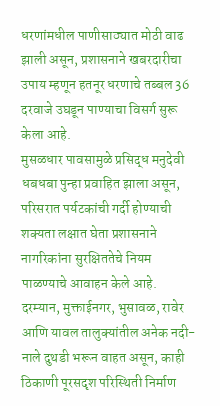धरणांमधील पाणीसाठ्यात मोठी वाढ झाली असून, प्रशासनाने खबरदारीचा उपाय म्हणून हतनूर धरणाचे तब्बल 36 दरवाजे उघडून पाण्याचा विसर्ग सुरू केला आहे.
मुसळधार पावसामुळे प्रसिद्ध मनुदेवी धबधबा पुन्हा प्रवाहित झाला असून, परिसरात पर्यटकांची गर्दी होण्याची शक्यता लक्षात घेता प्रशासनाने नागरिकांना सुरक्षिततेचे नियम पाळण्याचे आवाहन केले आहे.
दरम्यान, मुक्ताईनगर, भुसावळ, रावेर आणि यावल तालुक्यांतील अनेक नदी-नाले दुथडी भरून वाहत असून, काही ठिकाणी पूरसदृश परिस्थिती निर्माण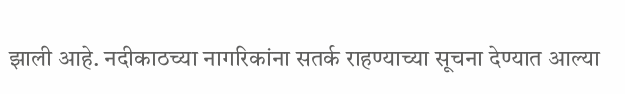झाली आहे. नदीकाठच्या नागरिकांना सतर्क राहण्याच्या सूचना देण्यात आल्या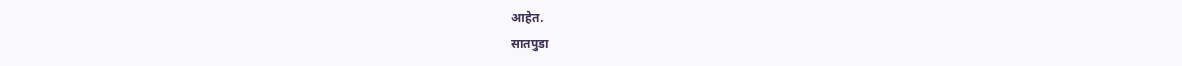आहेत.
सातपुडा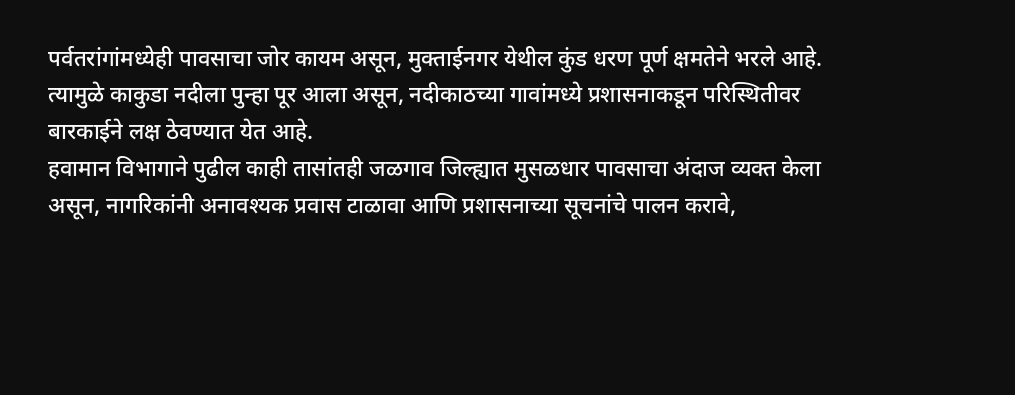पर्वतरांगांमध्येही पावसाचा जोर कायम असून, मुक्ताईनगर येथील कुंड धरण पूर्ण क्षमतेने भरले आहे. त्यामुळे काकुडा नदीला पुन्हा पूर आला असून, नदीकाठच्या गावांमध्ये प्रशासनाकडून परिस्थितीवर बारकाईने लक्ष ठेवण्यात येत आहे.
हवामान विभागाने पुढील काही तासांतही जळगाव जिल्ह्यात मुसळधार पावसाचा अंदाज व्यक्त केला असून, नागरिकांनी अनावश्यक प्रवास टाळावा आणि प्रशासनाच्या सूचनांचे पालन करावे,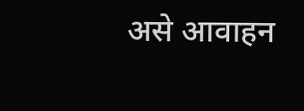असे आवाहन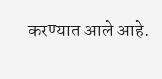करण्यात आले आहे.